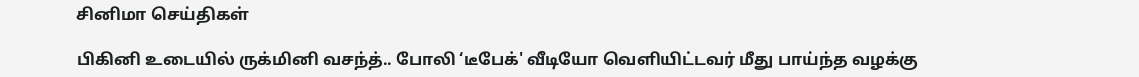சினிமா செய்திகள்

பிகினி உடையில் ருக்மினி வசந்த்.. போலி ‘டீபேக்' வீடியோ வெளியிட்டவர் மீது பாய்ந்த வழக்கு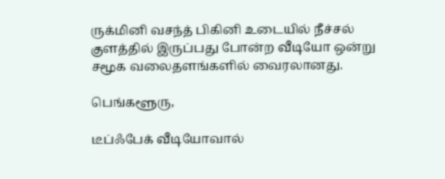ருக்மினி வசந்த் பிகினி உடையில் நீச்சல் குளத்தில் இருப்பது போன்ற வீடியோ ஒன்று சமூக வலைதளங்களில் வைரலானது.

பெங்களூரு,

டீப்ஃபேக் வீடியோவால்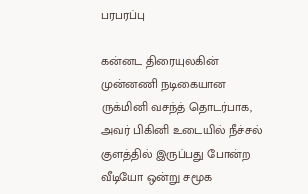பரபரப்பு

கன்னட திரையுலகின் முன்னணி நடிகையான ருக்மினி வசந்த் தொடர்பாக, அவர் பிகினி உடையில் நீச்சல் குளத்தில் இருப்பது போன்ற வீடியோ ஒன்று சமூக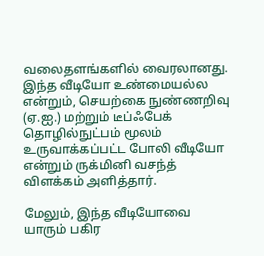வலைதளங்களில் வைரலானது. இந்த வீடியோ உண்மையல்ல என்றும், செயற்கை நுண்ணறிவு (ஏ.ஐ.) மற்றும் டீப்ஃபேக் தொழில்நுட்பம் மூலம் உருவாக்கப்பட்ட போலி வீடியோ என்றும் ருக்மினி வசந்த் விளக்கம் அளித்தார்.

மேலும், இந்த வீடியோவை யாரும் பகிர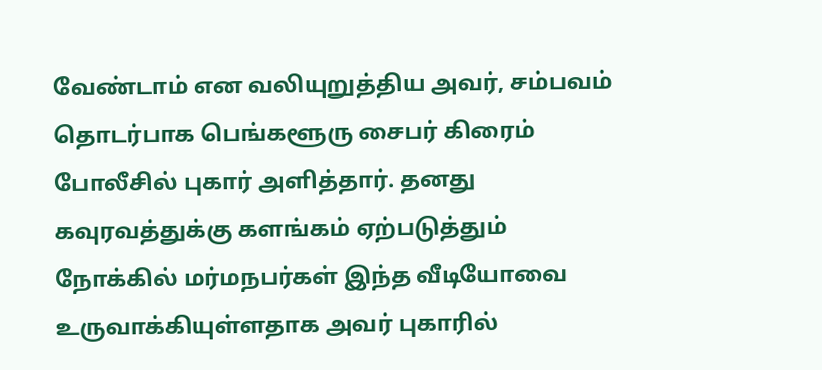வேண்டாம் என வலியுறுத்திய அவர், சம்பவம் தொடர்பாக பெங்களூரு சைபர் கிரைம் போலீசில் புகார் அளித்தார். தனது கவுரவத்துக்கு களங்கம் ஏற்படுத்தும் நோக்கில் மர்மநபர்கள் இந்த வீடியோவை உருவாக்கியுள்ளதாக அவர் புகாரில்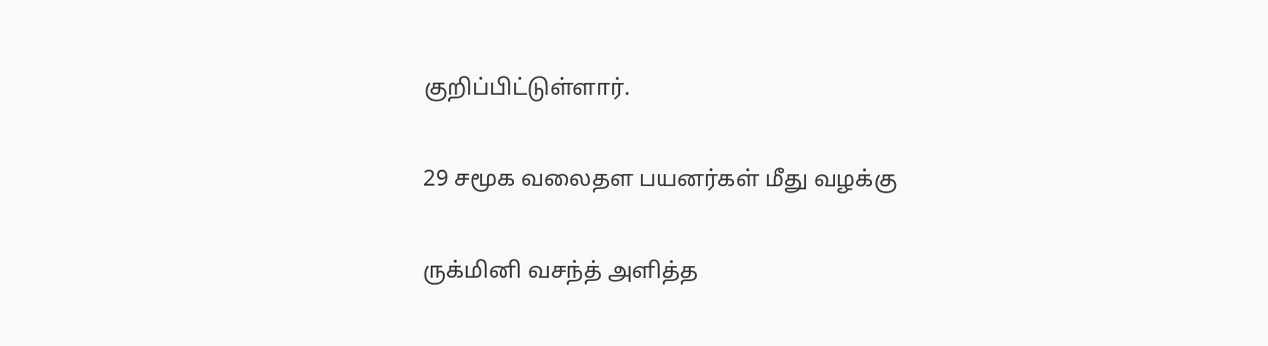குறிப்பிட்டுள்ளார்.

29 சமூக வலைதள பயனர்கள் மீது வழக்கு

ருக்மினி வசந்த் அளித்த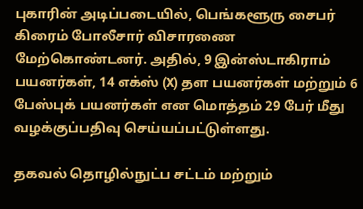புகாரின் அடிப்படையில், பெங்களூரு சைபர் கிரைம் போலீசார் விசாரணை மேற்கொண்டனர். அதில், 9 இன்ஸ்டாகிராம் பயனர்கள், 14 எக்ஸ் (X) தள பயனர்கள் மற்றும் 6 பேஸ்புக் பயனர்கள் என மொத்தம் 29 பேர் மீது வழக்குப்பதிவு செய்யப்பட்டுள்ளது.

தகவல் தொழில்நுட்ப சட்டம் மற்றும்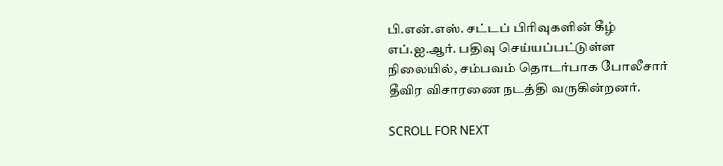பி.என்.எஸ். சட்டப் பிரிவுகளின் கீழ் எப்.ஐ.ஆர். பதிவு செய்யப்பட்டுள்ள நிலையில், சம்பவம் தொடர்பாக போலீசார் தீவிர விசாரணை நடத்தி வருகின்றனர்.

SCROLL FOR NEXT